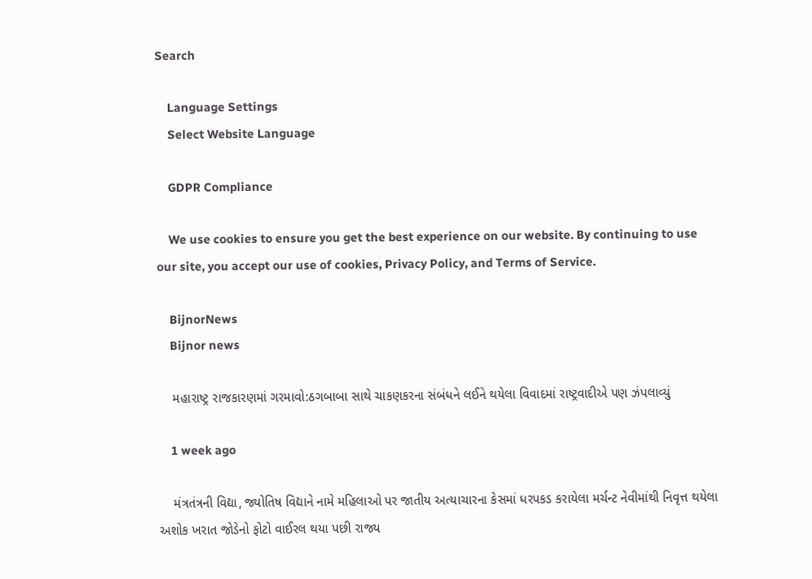Search

    Language Settings
    Select Website Language

    GDPR Compliance

    We use cookies to ensure you get the best experience on our website. By continuing to use our site, you accept our use of cookies, Privacy Policy, and Terms of Service.

    BijnorNews
    Bijnor news

    મહારાષ્ટ્ર રાજકારણમાં ગરમાવો:ઠગબાબા સાથે ચાકણકરના સંબંધને લઈને થયેલા વિવાદમાં રાષ્ટ્રવાદીએ પણ ઝંપલાવ્યું

    1 week ago

    મંત્રતંત્રની વિદ્યા, જ્યોતિષ વિદ્યાને નામે મહિલાઓ પર જાતીય અત્યાચારના કેસમાં ધરપકડ કરાયેલા મર્ચન્ટ નેવીમાંથી નિવૃત્ત થયેલા અશોક ખરાત જોડેનો ફોટો વાઈરલ થયા પછી રાજ્ય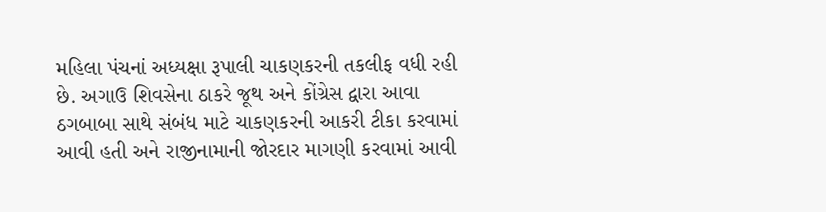મહિલા પંચનાં અધ્યક્ષા રૂપાલી ચાકણકરની તકલીફ વધી રહી છે. અગાઉ શિવસેના ઠાકરે જૂથ અને કોંગ્રેસ દ્વારા આવા ઠગબાબા સાથે સંબંધ માટે ચાકણકરની આકરી ટીકા કરવામાં આવી હતી અને રાજીનામાની જોરદાર માગણી કરવામાં આવી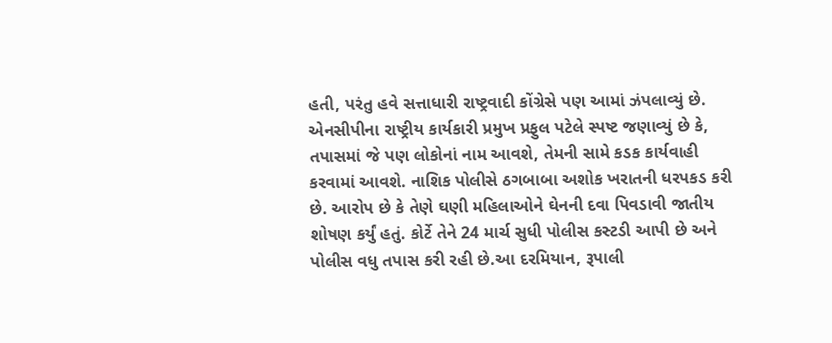હતી, પરંતુ હવે સત્તાધારી રાષ્ટ્રવાદી કોંગ્રેસે પણ આમાં ઝંપલાવ્યું છે. એનસીપીના રાષ્ટ્રીય કાર્યકારી પ્રમુખ પ્રફુલ પટેલે સ્પષ્ટ જણાવ્યું છે કે, તપાસમાં જે પણ લોકોનાં નામ આવશે, તેમની સામે કડક કાર્યવાહી કરવામાં આવશે. નાશિક પોલીસે ઠગબાબા અશોક ખરાતની ધરપકડ કરી છે. આરોપ છે કે તેણે ઘણી મહિલાઓને ઘેનની દવા પિવડાવી જાતીય શોષણ કર્યું હતું. કોર્ટે તેને 24 માર્ચ સુધી પોલીસ કસ્ટડી આપી છે અને પોલીસ વધુ તપાસ કરી રહી છે.આ દરમિયાન, રૂપાલી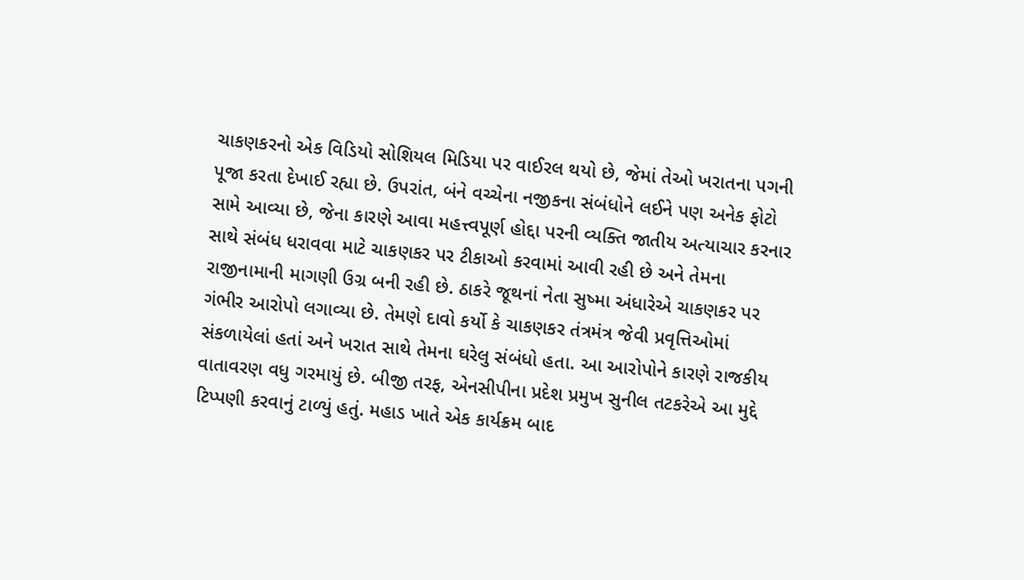ચાકણકરનો એક વિડિયો સોશિયલ મિડિયા પર વાઈરલ થયો છે, જેમાં તેઓ ખરાતના પગની પૂજા કરતા દેખાઈ રહ્યા છે. ઉપરાંત, બંને વચ્ચેના નજીકના સંબંધોને લઈને પણ અનેક ફોટો સામે આવ્યા છે, જેના કારણે આવા મહત્ત્વપૂર્ણ હોદ્દા પરની વ્યક્તિ જાતીય અત્યાચાર કરનાર સાથે સંબંધ ધરાવવા માટે ચાકણકર પર ટીકાઓ કરવામાં આવી રહી છે અને તેમના રાજીનામાની માગણી ઉગ્ર બની રહી છે. ઠાકરે જૂથનાં નેતા સુષ્મા અંધારેએ ચાકણકર પર ગંભીર આરોપો લગાવ્યા છે. તેમણે દાવો કર્યો કે ચાકણકર તંત્રમંત્ર જેવી પ્રવૃત્તિઓમાં સંકળાયેલાં હતાં અને ખરાત સાથે તેમના ઘરેલુ સંબંધો હતા. આ આરોપોને કારણે રાજકીય વાતાવરણ વધુ ગરમાયું છે. બીજી તરફ, એનસીપીના પ્રદેશ પ્રમુખ સુનીલ તટકરેએ આ મુદ્દે ટિપ્પણી કરવાનું ટાળ્યું હતું. મહાડ ખાતે એક કાર્યક્રમ બાદ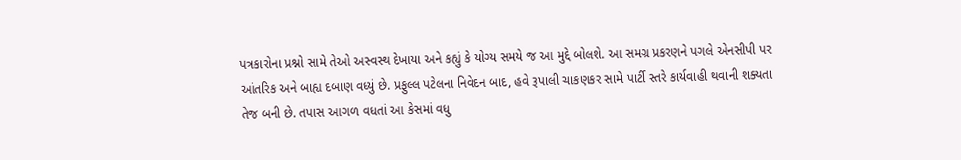પત્રકારોના પ્રશ્નો સામે તેઓ અસ્વસ્થ દેખાયા અને કહ્યું કે યોગ્ય સમયે જ આ મુદ્દે બોલશે. આ સમગ્ર પ્રકરણને પગલે એનસીપી પર આંતરિક અને બાહ્ય દબાણ વધ્યું છે. પ્રફુલ્લ પટેલના નિવેદન બાદ, હવે રૂપાલી ચાકણકર સામે પાર્ટી સ્તરે કાર્યવાહી થવાની શક્યતા તેજ બની છે. તપાસ આગળ વધતાં આ કેસમાં વધુ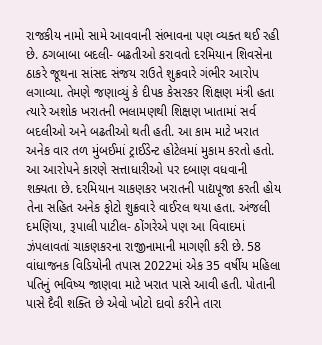રાજકીય નામો સામે આવવાની સંભાવના પણ વ્યક્ત થઈ રહી છે. ઠગબાબા બદલી- બઢતીઓ કરાવતો દરમિયાન શિવસેના ઠાકરે જૂથના સાંસદ સંજય રાઉતે શુક્રવારે ગંભીર આરોપ લગાવ્યા. તેમણે જણાવ્યું કે દીપક કેસરકર શિક્ષણ મંત્રી હતા ત્યારે અશોક ખરાતની ભલામણથી શિક્ષણ ખાતામાં સર્વ બદલીઓ અને બઢતીઓ થતી હતી. આ કામ માટે ખરાત અનેક વાર તળ મુંબઈમાં ટ્રાઈડેન્ટ હોટેલમાં મુકામ કરતો હતો. આ આરોપને કારણે સત્તાધારીઓ પર દબાણ વધવાની શક્યતા છે. દરમિયાન ચાકણકર ખરાતની પાદ્યપૂજા કરતી હોય તેના સહિત અનેક ફોટો શુક્રવારે વાઈરલ થયા હતા. અંજલી દમણિયા, રૂપાલી પાટીલ- ઠોંગરેએ પણ આ વિવાદમાં ઝંપલાવતાં ચાકણકરના રાજીનામાની માગણી કરી છે. 58 વાંધાજનક વિડિયોની તપાસ 2022માં એક 35 વર્ષીય મહિલા પતિનું ભવિષ્ય જાણવા માટે ખરાત પાસે આવી હતી. પોતાની પાસે દૈવી શક્તિ છે એવો ખોટો દાવો કરીને તારા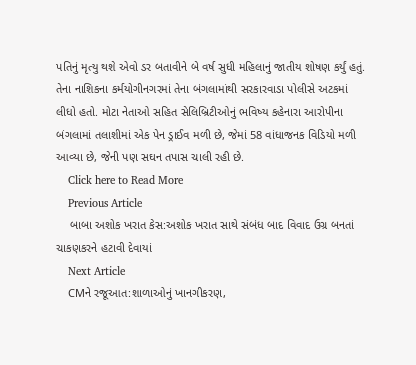પતિનું મૃત્યુ થશે એવો ડર બતાવીને બે વર્ષ સુધી મહિલાનું જાતીય શોષણ કર્યું હતું. તેના નાશિકના કર્મયોગીનગરમાં તેના બંગલામાંથી સરકારવાડા પોલીસે અટકમાં લીધો હતો. મોટા નેતાઓ સહિત સેલિબ્રિટીઓનું ભવિષ્ય કહેનારા આરોપીના બંગલામાં તલાશીમાં એક પેન ડ્રાઈવ મળી છે, જેમાં 58 વાંધાજનક વિડિયો મળી આવ્યા છે, જેની પણ સઘન તપાસ ચાલી રહી છે.
    Click here to Read More
    Previous Article
    બાબા અશોક ખરાત કેસ:અશોક ખરાત સાથે સંબંધ બાદ વિવાદ ઉગ્ર બનતાં ચાકણકરને હટાવી દેવાયાં
    Next Article
    CMને રજૂઆત:શાળાઓનું ખાનગીકરણ,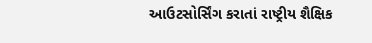આઉટસોર્સિંગ કરાતાં રાષ્ટ્રીય શૈક્ષિક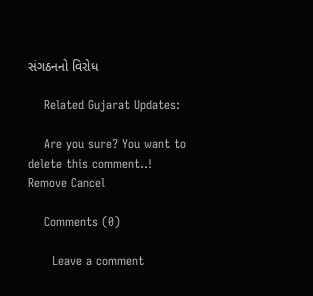સંગઠનનો વિરોધ

    Related Gujarat Updates:

    Are you sure? You want to delete this comment..! Remove Cancel

    Comments (0)

      Leave a comment